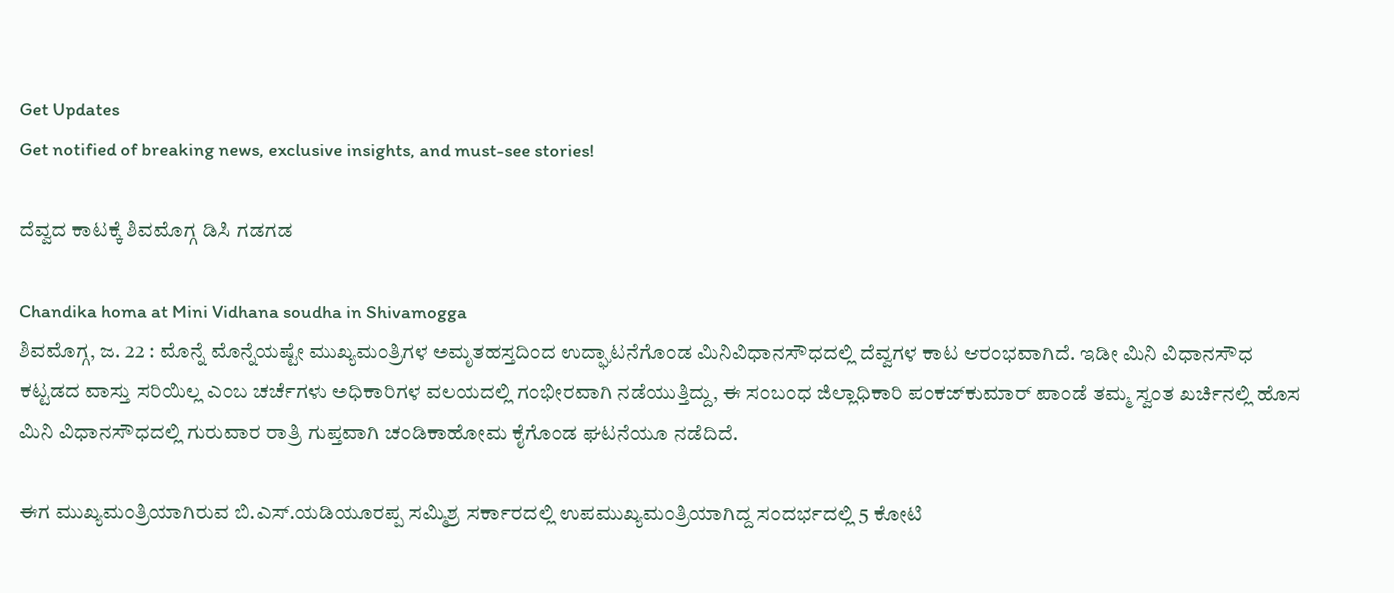Get Updates
Get notified of breaking news, exclusive insights, and must-see stories!

ದೆವ್ವದ ಕಾಟಕ್ಕೆ ಶಿವಮೊಗ್ಗ ಡಿಸಿ ಗಡಗಡ

Chandika homa at Mini Vidhana soudha in Shivamogga
ಶಿವಮೊಗ್ಗ, ಜ. 22 : ಮೊನ್ನೆ ಮೊನ್ನೆಯಷ್ಟೇ ಮುಖ್ಯಮಂತ್ರಿಗಳ ಅಮೃತಹಸ್ತದಿಂದ ಉದ್ಘಾಟನೆಗೊಂಡ ಮಿನಿವಿಧಾನಸೌಧದಲ್ಲಿ ದೆವ್ವಗಳ ಕಾಟ ಆರಂಭವಾಗಿದೆ. ಇಡೀ ಮಿನಿ ವಿಧಾನಸೌಧ ಕಟ್ಟಡದ ವಾಸ್ತು ಸರಿಯಿಲ್ಲ ಎಂಬ ಚರ್ಚೆಗಳು ಅಧಿಕಾರಿಗಳ ವಲಯದಲ್ಲಿ ಗಂಭೀರವಾಗಿ ನಡೆಯುತ್ತಿದ್ದು, ಈ ಸಂಬಂಧ ಜಿಲ್ಲಾಧಿಕಾರಿ ಪಂಕಜ್‌ಕುಮಾರ್ ಪಾಂಡೆ ತಮ್ಮ ಸ್ವಂತ ಖರ್ಚಿನಲ್ಲಿ ಹೊಸ ಮಿನಿ ವಿಧಾನಸೌಧದಲ್ಲಿ ಗುರುವಾರ ರಾತ್ರಿ ಗುಪ್ತವಾಗಿ ಚಂಡಿಕಾಹೋಮ ಕೈಗೊಂಡ ಘಟನೆಯೂ ನಡೆದಿದೆ.

ಈಗ ಮುಖ್ಯಮಂತ್ರಿಯಾಗಿರುವ ಬಿ.ಎಸ್.ಯಡಿಯೂರಪ್ಪ ಸಮ್ಮಿಶ್ರ ಸರ್ಕಾರದಲ್ಲಿ ಉಪಮುಖ್ಯಮಂತ್ರಿಯಾಗಿದ್ದ ಸಂದರ್ಭದಲ್ಲಿ 5 ಕೋಟಿ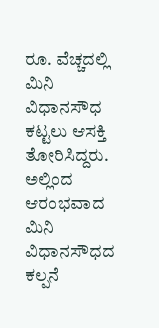ರೂ. ವೆಚ್ಚದಲ್ಲಿ ಮಿನಿ ವಿಧಾನಸೌಧ ಕಟ್ಟಲು ಆಸಕ್ತಿ ತೋರಿಸಿದ್ದರು. ಅಲ್ಲಿಂದ ಆರಂಭವಾದ ಮಿನಿ ವಿಧಾನಸೌಧದ ಕಲ್ಪನೆ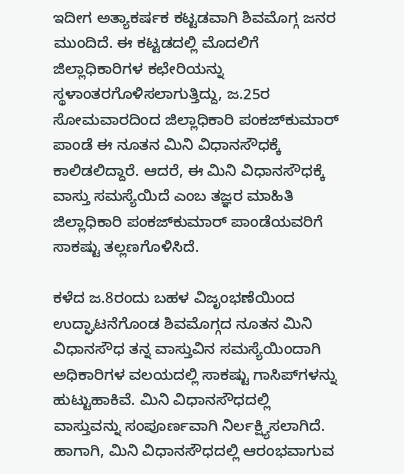ಇದೀಗ ಅತ್ಯಾಕರ್ಷಕ ಕಟ್ಟಡವಾಗಿ ಶಿವಮೊಗ್ಗ ಜನರ ಮುಂದಿದೆ. ಈ ಕಟ್ಟಡದಲ್ಲಿ ಮೊದಲಿಗೆ ಜಿಲ್ಲಾಧಿಕಾರಿಗಳ ಕಛೇರಿಯನ್ನು ಸ್ಥಳಾಂತರಗೊಳಿಸಲಾಗುತ್ತಿದ್ದು, ಜ.25ರ ಸೋಮವಾರದಿಂದ ಜಿಲ್ಲಾಧಿಕಾರಿ ಪಂಕಜ್‌ಕುಮಾರ್ ಪಾಂಡೆ ಈ ನೂತನ ಮಿನಿ ವಿಧಾನಸೌಧಕ್ಕೆ ಕಾಲಿಡಲಿದ್ದಾರೆ. ಆದರೆ, ಈ ಮಿನಿ ವಿಧಾನಸೌಧಕ್ಕೆ ವಾಸ್ತು ಸಮಸ್ಯೆಯಿದೆ ಎಂಬ ತಜ್ಞರ ಮಾಹಿತಿ ಜಿಲ್ಲಾಧಿಕಾರಿ ಪಂಕಜ್‌ಕುಮಾರ್ ಪಾಂಡೆಯವರಿಗೆ ಸಾಕಷ್ಟು ತಲ್ಲಣಗೊಳಿಸಿದೆ.

ಕಳೆದ ಜ.8ರಂದು ಬಹಳ ವಿಜೃಂಭಣೆಯಿಂದ ಉದ್ಘಾಟನೆಗೊಂಡ ಶಿವಮೊಗ್ಗದ ನೂತನ ಮಿನಿ ವಿಧಾನಸೌಧ ತನ್ನ ವಾಸ್ತುವಿನ ಸಮಸ್ಯೆಯಿಂದಾಗಿ ಅಧಿಕಾರಿಗಳ ವಲಯದಲ್ಲಿ ಸಾಕಷ್ಟು ಗಾಸಿಪ್‌ಗಳನ್ನು ಹುಟ್ಟುಹಾಕಿವೆ. ಮಿನಿ ವಿಧಾನಸೌಧದಲ್ಲಿ ವಾಸ್ತುವನ್ನು ಸಂಪೂರ್ಣವಾಗಿ ನಿರ್ಲಕ್ಷ್ಯಿಸಲಾಗಿದೆ. ಹಾಗಾಗಿ, ಮಿನಿ ವಿಧಾನಸೌಧದಲ್ಲಿ ಆರಂಭವಾಗುವ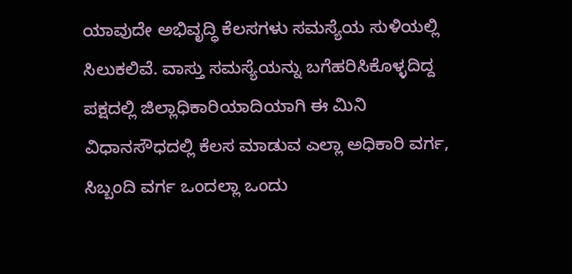ಯಾವುದೇ ಅಭಿವೃದ್ಧಿ ಕೆಲಸಗಳು ಸಮಸ್ಯೆಯ ಸುಳಿಯಲ್ಲಿ ಸಿಲುಕಲಿವೆ. ವಾಸ್ತು ಸಮಸ್ಯೆಯನ್ನು ಬಗೆಹರಿಸಿಕೊಳ್ಳದಿದ್ದ ಪಕ್ಷದಲ್ಲಿ ಜಿಲ್ಲಾಧಿಕಾರಿಯಾದಿಯಾಗಿ ಈ ಮಿನಿ ವಿಧಾನಸೌಧದಲ್ಲಿ ಕೆಲಸ ಮಾಡುವ ಎಲ್ಲಾ ಅಧಿಕಾರಿ ವರ್ಗ, ಸಿಬ್ಬಂದಿ ವರ್ಗ ಒಂದಲ್ಲಾ ಒಂದು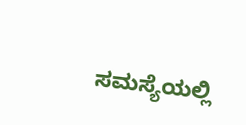ಸಮಸ್ಯೆಯಲ್ಲಿ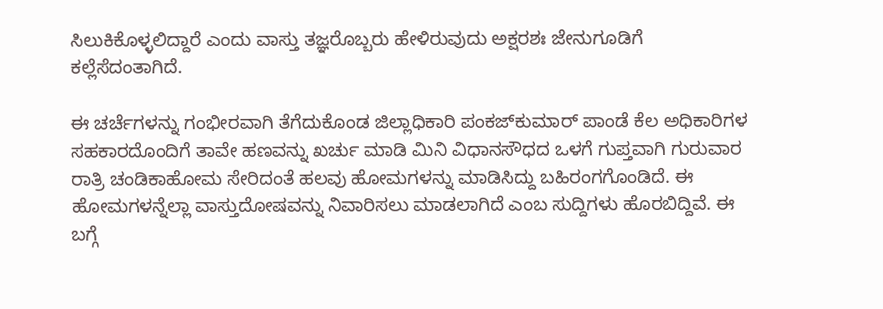ಸಿಲುಕಿಕೊಳ್ಳಲಿದ್ದಾರೆ ಎಂದು ವಾಸ್ತು ತಜ್ಞರೊಬ್ಬರು ಹೇಳಿರುವುದು ಅಕ್ಷರಶಃ ಜೇನುಗೂಡಿಗೆ ಕಲ್ಲೆಸೆದಂತಾಗಿದೆ.

ಈ ಚರ್ಚೆಗಳನ್ನು ಗಂಭೀರವಾಗಿ ತೆಗೆದುಕೊಂಡ ಜಿಲ್ಲಾಧಿಕಾರಿ ಪಂಕಜ್‌ಕುಮಾರ್ ಪಾಂಡೆ ಕೆಲ ಅಧಿಕಾರಿಗಳ ಸಹಕಾರದೊಂದಿಗೆ ತಾವೇ ಹಣವನ್ನು ಖರ್ಚು ಮಾಡಿ ಮಿನಿ ವಿಧಾನಸೌಧದ ಒಳಗೆ ಗುಪ್ತವಾಗಿ ಗುರುವಾರ ರಾತ್ರಿ ಚಂಡಿಕಾಹೋಮ ಸೇರಿದಂತೆ ಹಲವು ಹೋಮಗಳನ್ನು ಮಾಡಿಸಿದ್ದು ಬಹಿರಂಗಗೊಂಡಿದೆ. ಈ ಹೋಮಗಳನ್ನೆಲ್ಲಾ ವಾಸ್ತುದೋಷವನ್ನು ನಿವಾರಿಸಲು ಮಾಡಲಾಗಿದೆ ಎಂಬ ಸುದ್ದಿಗಳು ಹೊರಬಿದ್ದಿವೆ. ಈ ಬಗ್ಗೆ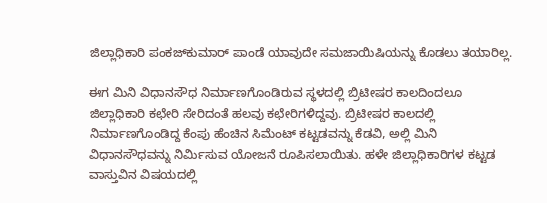ಜಿಲ್ಲಾಧಿಕಾರಿ ಪಂಕಜ್‌ಕುಮಾರ್ ಪಾಂಡೆ ಯಾವುದೇ ಸಮಜಾಯಿಷಿಯನ್ನು ಕೊಡಲು ತಯಾರಿಲ್ಲ.

ಈಗ ಮಿನಿ ವಿಧಾನಸೌಧ ನಿರ್ಮಾಣಗೊಂಡಿರುವ ಸ್ಥಳದಲ್ಲಿ ಬ್ರಿಟೀಷರ ಕಾಲದಿಂದಲೂ ಜಿಲ್ಲಾಧಿಕಾರಿ ಕಛೇರಿ ಸೇರಿದಂತೆ ಹಲವು ಕಛೇರಿಗಳಿದ್ದವು. ಬ್ರಿಟೀಷರ ಕಾಲದಲ್ಲಿ ನಿರ್ಮಾಣಗೊಂಡಿದ್ದ ಕೆಂಪು ಹೆಂಚಿನ ಸಿಮೆಂಟ್ ಕಟ್ಟಡವನ್ನು ಕೆಡವಿ, ಅಲ್ಲಿ ಮಿನಿ ವಿಧಾನಸೌಧವನ್ನು ನಿರ್ಮಿಸುವ ಯೋಜನೆ ರೂಪಿಸಲಾಯಿತು. ಹಳೇ ಜಿಲ್ಲಾಧಿಕಾರಿಗಳ ಕಟ್ಟಡ ವಾಸ್ತುವಿನ ವಿಷಯದಲ್ಲಿ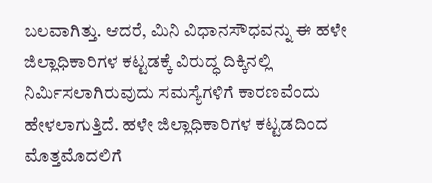ಬಲವಾಗಿತ್ತು. ಆದರೆ, ಮಿನಿ ವಿಧಾನಸೌಧವನ್ನು ಈ ಹಳೇ ಜಿಲ್ಲಾಧಿಕಾರಿಗಳ ಕಟ್ಟಡಕ್ಕೆ ವಿರುದ್ಧ ದಿಕ್ಕಿನಲ್ಲಿ ನಿರ್ಮಿಸಲಾಗಿರುವುದು ಸಮಸ್ಯೆಗಳಿಗೆ ಕಾರಣವೆಂದು ಹೇಳಲಾಗುತ್ತಿದೆ. ಹಳೇ ಜಿಲ್ಲಾಧಿಕಾರಿಗಳ ಕಟ್ಟಡದಿಂದ ಮೊತ್ತಮೊದಲಿಗೆ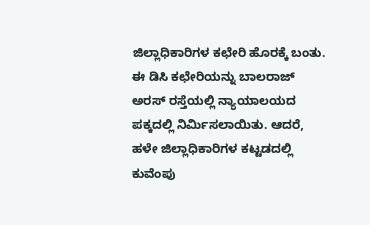ಜಿಲ್ಲಾಧಿಕಾರಿಗಳ ಕಛೇರಿ ಹೊರಕ್ಕೆ ಬಂತು. ಈ ಡಿಸಿ ಕಛೇರಿಯನ್ನು ಬಾಲರಾಜ್ ಅರಸ್ ರಸ್ತೆಯಲ್ಲಿ ನ್ಯಾಯಾಲಯದ ಪಕ್ಕದಲ್ಲಿ ನಿರ್ಮಿಸಲಾಯಿತು. ಆದರೆ, ಹಳೇ ಜಿಲ್ಲಾಧಿಕಾರಿಗಳ ಕಟ್ಟಡದಲ್ಲಿ ಕುವೆಂಪು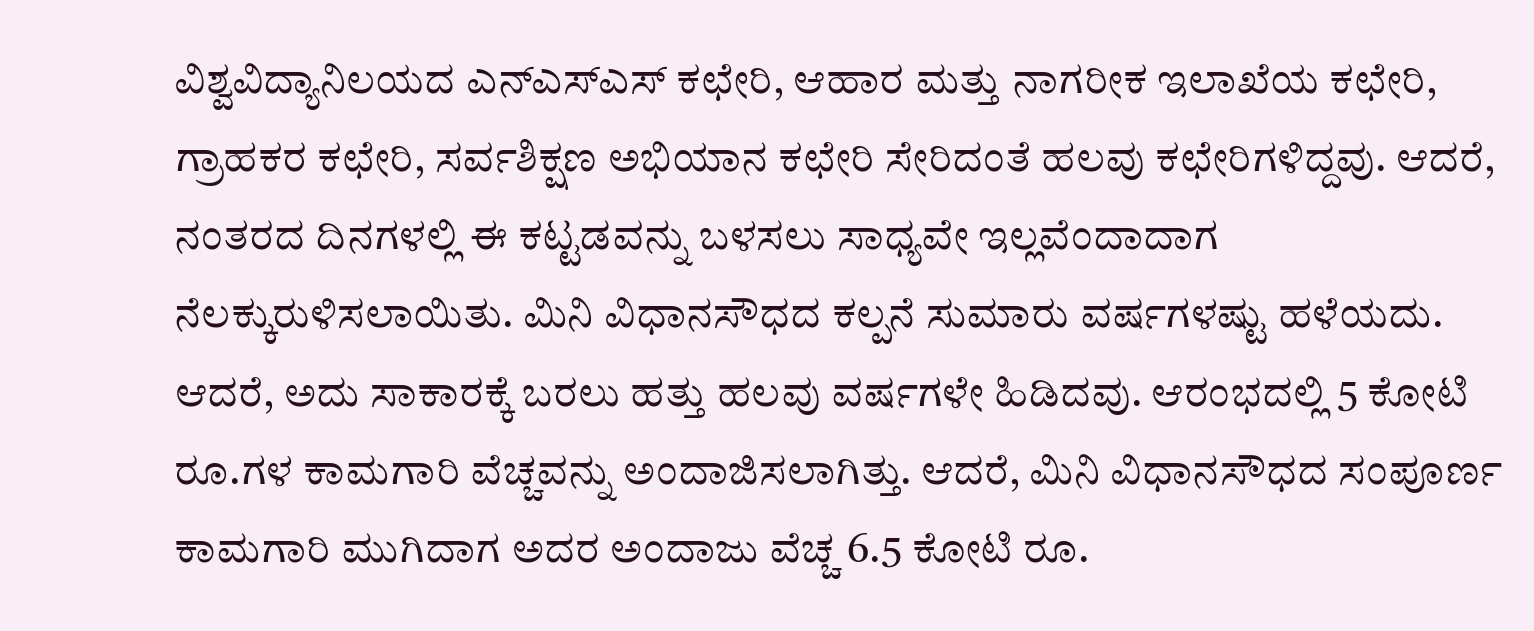ವಿಶ್ವವಿದ್ಯಾನಿಲಯದ ಎನ್‌ಎಸ್‌ಎಸ್ ಕಛೇರಿ, ಆಹಾರ ಮತ್ತು ನಾಗರೀಕ ಇಲಾಖೆಯ ಕಛೇರಿ, ಗ್ರಾಹಕರ ಕಛೇರಿ, ಸರ್ವಶಿಕ್ಷಣ ಅಭಿಯಾನ ಕಛೇರಿ ಸೇರಿದಂತೆ ಹಲವು ಕಛೇರಿಗಳಿದ್ದವು. ಆದರೆ, ನಂತರದ ದಿನಗಳಲ್ಲಿ ಈ ಕಟ್ಟಡವನ್ನು ಬಳಸಲು ಸಾಧ್ಯವೇ ಇಲ್ಲವೆಂದಾದಾಗ ನೆಲಕ್ಕುರುಳಿಸಲಾಯಿತು. ಮಿನಿ ವಿಧಾನಸೌಧದ ಕಲ್ಪನೆ ಸುಮಾರು ವರ್ಷಗಳಷ್ಟು ಹಳೆಯದು. ಆದರೆ, ಅದು ಸಾಕಾರಕ್ಕೆ ಬರಲು ಹತ್ತು ಹಲವು ವರ್ಷಗಳೇ ಹಿಡಿದವು. ಆರಂಭದಲ್ಲಿ 5 ಕೋಟಿ ರೂ.ಗಳ ಕಾಮಗಾರಿ ವೆಚ್ಚವನ್ನು ಅಂದಾಜಿಸಲಾಗಿತ್ತು. ಆದರೆ, ಮಿನಿ ವಿಧಾನಸೌಧದ ಸಂಪೂರ್ಣ ಕಾಮಗಾರಿ ಮುಗಿದಾಗ ಅದರ ಅಂದಾಜು ವೆಚ್ಚ 6.5 ಕೋಟಿ ರೂ.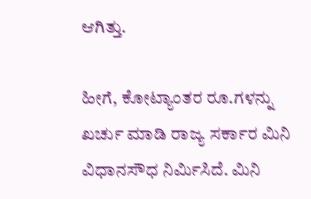ಆಗಿತ್ತು.

ಹೀಗೆ, ಕೋಟ್ಯಾಂತರ ರೂ.ಗಳನ್ನು ಖರ್ಚು ಮಾಡಿ ರಾಜ್ಯ ಸರ್ಕಾರ ಮಿನಿ ವಿಧಾನಸೌಧ ನಿರ್ಮಿಸಿದೆ. ಮಿನಿ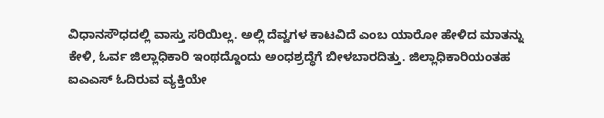ವಿಧಾನಸೌಧದಲ್ಲಿ ವಾಸ್ತು ಸರಿಯಿಲ್ಲ. ಅಲ್ಲಿ ದೆವ್ವಗಳ ಕಾಟವಿದೆ ಎಂಬ ಯಾರೋ ಹೇಳಿದ ಮಾತನ್ನು ಕೇಳಿ, ಓರ್ವ ಜಿಲ್ಲಾಧಿಕಾರಿ ಇಂಥದ್ದೊಂದು ಅಂಧಶ್ರದ್ಧೆಗೆ ಬೀಳಬಾರದಿತ್ತು. ಜಿಲ್ಲಾಧಿಕಾರಿಯಂತಹ ಐಎಎಸ್ ಓದಿರುವ ವ್ಯಕ್ತಿಯೇ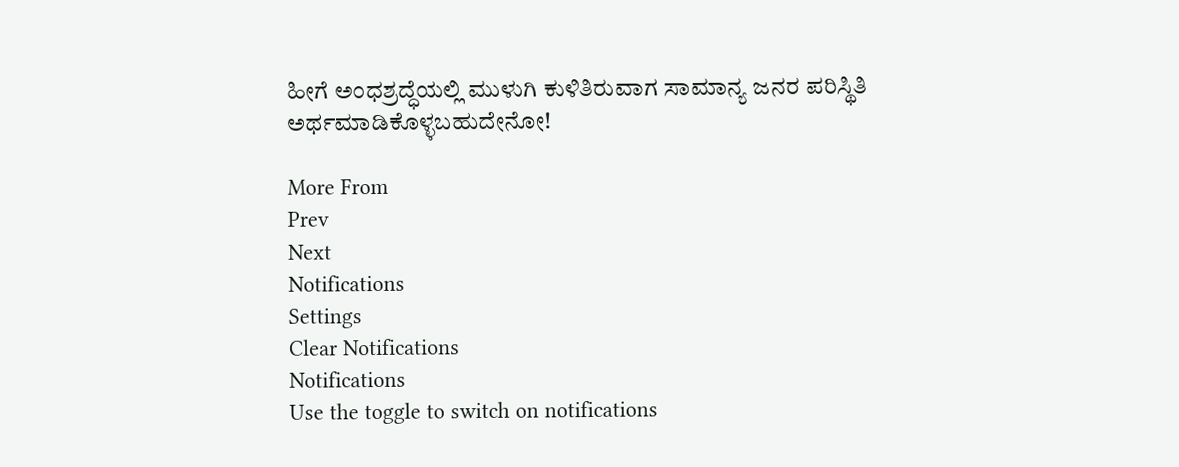ಹೀಗೆ ಅಂಧಶ್ರದ್ಧೆಯಲ್ಲಿ ಮುಳುಗಿ ಕುಳಿತಿರುವಾಗ ಸಾಮಾನ್ಯ ಜನರ ಪರಿಸ್ಥಿತಿ ಅರ್ಥಮಾಡಿಕೊಳ್ಳಬಹುದೇನೋ!

More From
Prev
Next
Notifications
Settings
Clear Notifications
Notifications
Use the toggle to switch on notifications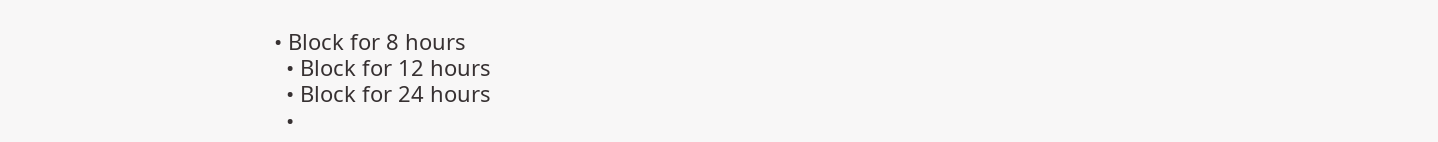• Block for 8 hours
  • Block for 12 hours
  • Block for 24 hours
  •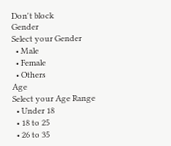Don't block
Gender
Select your Gender
  • Male
  • Female
  • Others
Age
Select your Age Range
  • Under 18
  • 18 to 25
  • 26 to 35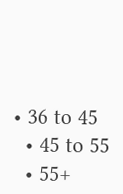• 36 to 45
  • 45 to 55
  • 55+